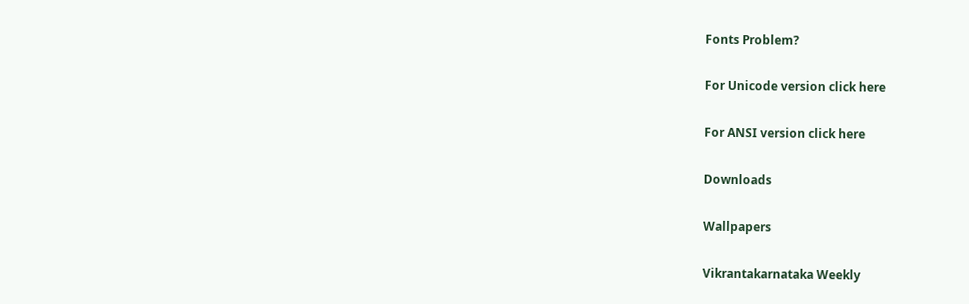Fonts Problem?

For Unicode version click here

For ANSI version click here

Downloads

Wallpapers

Vikrantakarnataka Weekly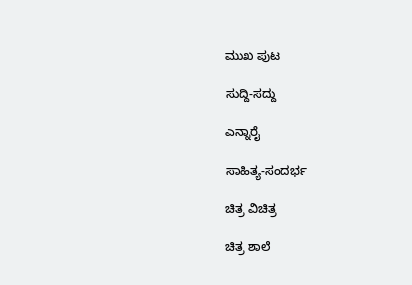ಮುಖ ಪುಟ

ಸುದ್ದಿ-ಸದ್ದು

ಎನ್ನಾರೈ

ಸಾಹಿತ್ಯ-ಸಂದರ್ಭ

ಚಿತ್ರ ವಿಚಿತ್ರ

ಚಿತ್ರ ಶಾಲೆ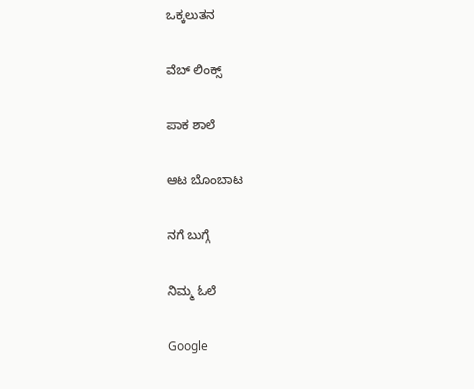ಒಕ್ಕಲುತನ

ವೆಬ್ ಲಿಂಕ್ಸ್

ಪಾಕ ಶಾಲೆ

ಆಟ ಬೊಂಬಾಟ

ನಗೆ ಬುಗ್ಗೆ

ನಿಮ್ಮ ಓಲೆ

Google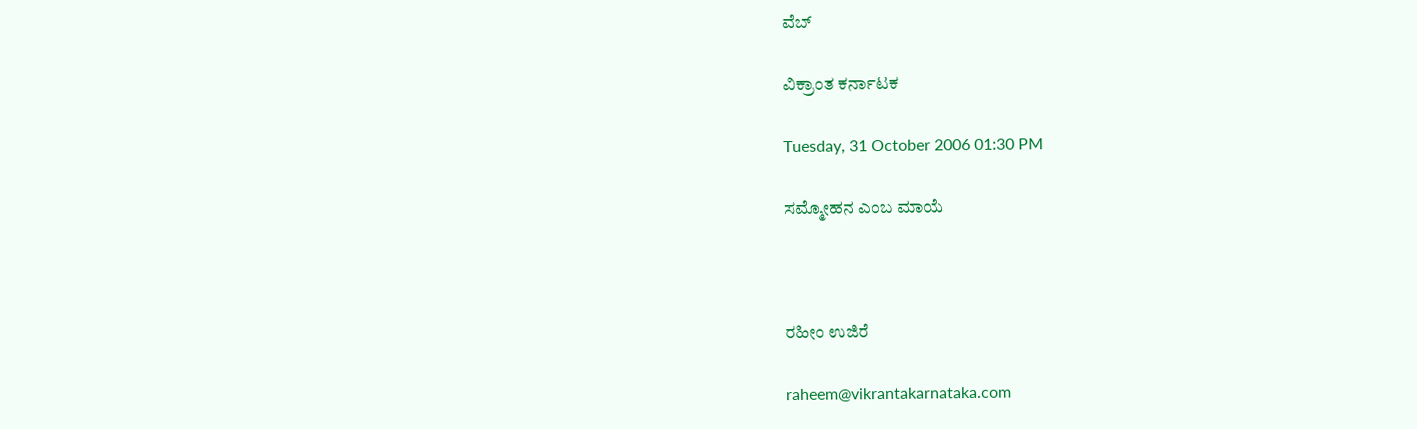ವೆಬ್

ವಿಕ್ರಾಂತ ಕರ್ನಾಟಕ

Tuesday, 31 October 2006 01:30 PM

ಸಮ್ಮೋಹನ ಎಂಬ ಮಾಯೆ



ರಹೀಂ ಉಜಿರೆ

raheem@vikrantakarnataka.com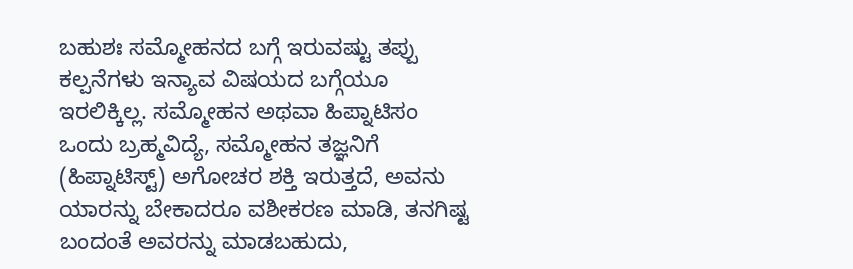ಬಹುಶಃ ಸಮ್ಮೋಹನದ ಬಗ್ಗೆ ಇರುವಷ್ಟು ತಪ್ಪು ಕಲ್ಪನೆಗಳು ಇನ್ಯಾವ ವಿಷಯದ ಬಗ್ಗೆಯೂ ಇರಲಿಕ್ಕಿಲ್ಲ. ಸಮ್ಮೋಹನ ಅಥವಾ ಹಿಪ್ನಾಟಿಸಂ ಒಂದು ಬ್ರಹ್ಮವಿದ್ಯೆ, ಸಮ್ಮೋಹನ ತಜ್ಞನಿಗೆ (ಹಿಪ್ನಾಟಿಸ್ಟ್) ಅಗೋಚರ ಶಕ್ತಿ ಇರುತ್ತದೆ, ಅವನು ಯಾರನ್ನು ಬೇಕಾದರೂ ವಶೀಕರಣ ಮಾಡಿ, ತನಗಿಷ್ಟ ಬಂದಂತೆ ಅವರನ್ನು ಮಾಡಬಹುದು,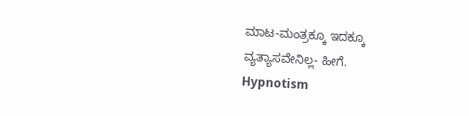ಮಾಟ-ಮಂತ್ರಕ್ಕೂ ಇದಕ್ಕೂ ವ್ಯತ್ಯಾಸವೇನಿಲ್ಲ- ಹೀಗೆ.
Hypnotism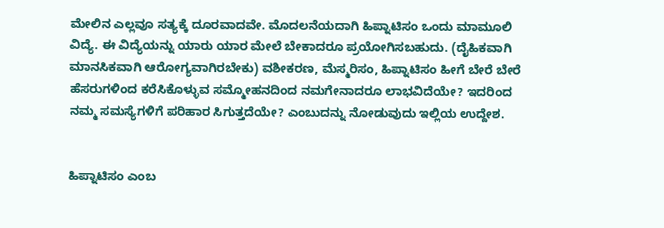ಮೇಲಿನ ಎಲ್ಲವೂ ಸತ್ಯಕ್ಕೆ ದೂರವಾದವೇ. ಮೊದಲನೆಯದಾಗಿ ಹಿಪ್ನಾಟಿಸಂ ಒಂದು ಮಾಮೂಲಿ ವಿದ್ಯೆ. ಈ ವಿದ್ಯೆಯನ್ನು ಯಾರು ಯಾರ ಮೇಲೆ ಬೇಕಾದರೂ ಪ್ರಯೋಗಿಸಬಹುದು. (ದೈಹಿಕವಾಗಿ ಮಾನಸಿಕವಾಗಿ ಆರೋಗ್ಯವಾಗಿರಬೇಕು) ವಶೀಕರಣ, ಮೆಸ್ಮರಿಸಂ, ಹಿಪ್ನಾಟಿಸಂ ಹೀಗೆ ಬೇರೆ ಬೇರೆ ಹೆಸರುಗಳಿಂದ ಕರೆಸಿಕೊಳ್ಳುವ ಸಮ್ಮೋಹನದಿಂದ ನಮಗೇನಾದರೂ ಲಾಭವಿದೆಯೇ? ಇದರಿಂದ ನಮ್ಮ ಸಮಸ್ಯೆಗಳಿಗೆ ಪರಿಹಾರ ಸಿಗುತ್ತದೆಯೇ? ಎಂಬುದನ್ನು ನೋಡುವುದು ಇಲ್ಲಿಯ ಉದ್ದೇಶ.


ಹಿಪ್ನಾಟಿಸಂ ಎಂಬ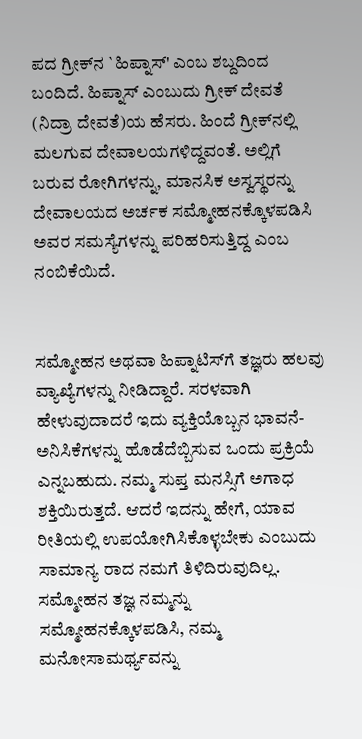ಪದ ಗ್ರೀಕ್‌ನ `ಹಿಪ್ನಾಸ್' ಎಂಬ ಶಬ್ದದಿಂದ ಬಂದಿದೆ. ಹಿಪ್ನಾಸ್ ಎಂಬುದು ಗ್ರೀಕ್ ದೇವತೆ (ನಿದ್ರಾ ದೇವತೆ)ಯ ಹೆಸರು. ಹಿಂದೆ ಗ್ರೀಕ್‌ನಲ್ಲಿ ಮಲಗುವ ದೇವಾಲಯಗಳಿದ್ದವಂತೆ. ಅಲ್ಲಿಗೆ ಬರುವ ರೋಗಿಗಳನ್ನು, ಮಾನಸಿಕ ಅಸ್ವಸ್ಥರನ್ನು ದೇವಾಲಯದ ಅರ್ಚಕ ಸಮ್ಮೋಹನಕ್ಕೊಳಪಡಿಸಿ ಅವರ ಸಮಸ್ಯೆಗಳನ್ನು ಪರಿಹರಿಸುತ್ತಿದ್ದ ಎಂಬ ನಂಬಿಕೆಯಿದೆ.


ಸಮ್ಮೋಹನ ಅಥವಾ ಹಿಪ್ನಾಟಿಸ್‌ಗೆ ತಜ್ಞರು ಹಲವು ವ್ಯಾಖ್ಯೆಗಳನ್ನು ನೀಡಿದ್ದಾರೆ. ಸರಳವಾಗಿ ಹೇಳುವುದಾದರೆ ಇದು ವ್ಯಕ್ತಿಯೊಬ್ಬನ ಭಾವನೆ-ಅನಿಸಿಕೆಗಳನ್ನು ಹೊಡೆದೆಬ್ಬಿಸುವ ಒಂದು ಪ್ರಕ್ರಿಯೆ ಎನ್ನಬಹುದು. ನಮ್ಮ ಸುಪ್ತ ಮನಸ್ಸಿಗೆ ಅಗಾಧ ಶಕ್ತಿಯಿರುತ್ತದೆ. ಆದರೆ ಇದನ್ನು ಹೇಗೆ, ಯಾವ ರೀತಿಯಲ್ಲಿ ಉಪಯೋಗಿಸಿಕೊಳ್ಳಬೇಕು ಎಂಬುದು ಸಾಮಾನ್ಯ ರಾದ ನಮಗೆ ತಿಳಿದಿರುವುದಿಲ್ಲ. ಸಮ್ಮೋಹನ ತಜ್ಞ ನಮ್ಮನ್ನು ಸಮ್ಮೋಹನಕ್ಕೊಳಪಡಿಸಿ, ನಮ್ಮ ಮನೋಸಾಮರ್ಥ್ಯವನ್ನು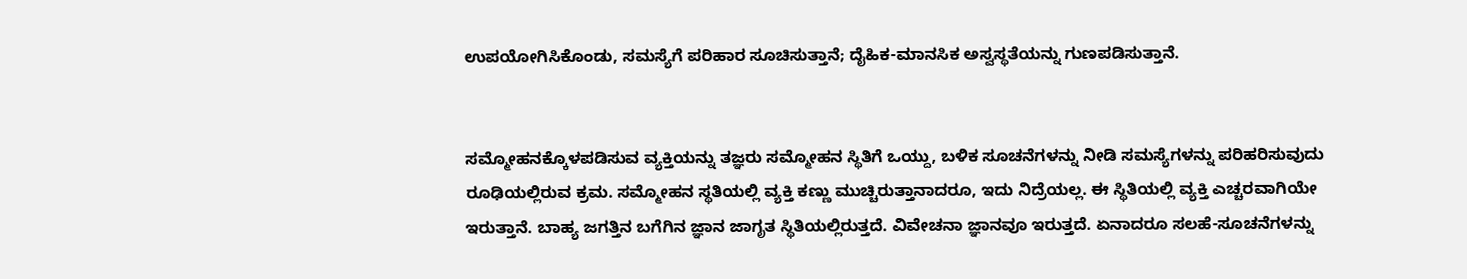ಉಪಯೋಗಿಸಿಕೊಂಡು, ಸಮಸ್ಯೆಗೆ ಪರಿಹಾರ ಸೂಚಿಸುತ್ತಾನೆ; ದೈಹಿಕ-ಮಾನಸಿಕ ಅಸ್ವಸ್ಥತೆಯನ್ನು ಗುಣಪಡಿಸುತ್ತಾನೆ.


ಸಮ್ಮೋಹನಕ್ಕೊಳಪಡಿಸುವ ವ್ಯಕ್ತಿಯನ್ನು ತಜ್ಞರು ಸಮ್ಮೋಹನ ಸ್ಥಿತಿಗೆ ಒಯ್ದು, ಬಳಿಕ ಸೂಚನೆಗಳನ್ನು ನೀಡಿ ಸಮಸ್ಯೆಗಳನ್ನು ಪರಿಹರಿಸುವುದು ರೂಢಿಯಲ್ಲಿರುವ ಕ್ರಮ. ಸಮ್ಮೋಹನ ಸ್ಥತಿಯಲ್ಲಿ ವ್ಯಕ್ತಿ ಕಣ್ಣು ಮುಚ್ಚಿರುತ್ತಾನಾದರೂ, ಇದು ನಿದ್ರೆಯಲ್ಲ. ಈ ಸ್ಥಿತಿಯಲ್ಲಿ ವ್ಯಕ್ತಿ ಎಚ್ಚರವಾಗಿಯೇ ಇರುತ್ತಾನೆ. ಬಾಹ್ಯ ಜಗತ್ತಿನ ಬಗೆಗಿನ ಜ್ಞಾನ ಜಾಗೃತ ಸ್ಥಿತಿಯಲ್ಲಿರುತ್ತದೆ. ವಿವೇಚನಾ ಜ್ಞಾನವೂ ಇರುತ್ತದೆ. ಏನಾದರೂ ಸಲಹೆ-ಸೂಚನೆಗಳನ್ನು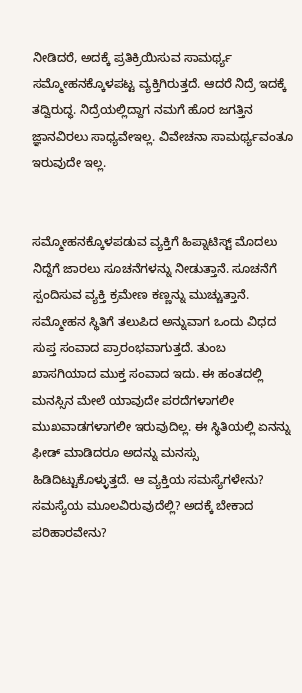ನೀಡಿದರೆ, ಅದಕ್ಕೆ ಪ್ರತಿಕ್ರಿಯಿಸುವ ಸಾಮರ್ಥ್ಯ ಸಮ್ಮೋಹನಕ್ಕೊಳಪಟ್ಟ ವ್ಯಕ್ತಿಗಿರುತ್ತದೆ. ಆದರೆ ನಿದ್ರೆ ಇದಕ್ಕೆ ತದ್ವಿರುದ್ಧ. ನಿದ್ರೆಯಲ್ಲಿದ್ದಾಗ ನಮಗೆ ಹೊರ ಜಗತ್ತಿನ ಜ್ಞಾನವಿರಲು ಸಾಧ್ಯವೇಇಲ್ಲ. ವಿವೇಚನಾ ಸಾಮರ್ಥ್ಯವಂತೂ ಇರುವುದೇ ಇಲ್ಲ.


ಸಮ್ಮೋಹನಕ್ಕೊಳಪಡುವ ವ್ಯಕ್ತಿಗೆ ಹಿಪ್ನಾಟಿಸ್ಟ್ ಮೊದಲು ನಿದ್ದೆಗೆ ಜಾರಲು ಸೂಚನೆಗಳನ್ನು ನೀಡುತ್ತಾನೆ. ಸೂಚನೆಗೆ ಸ್ಪಂದಿಸುವ ವ್ಯಕ್ತಿ ಕ್ರಮೇಣ ಕಣ್ಣನ್ನು ಮುಚ್ಚುತ್ತಾನೆ. ಸಮ್ಮೋಹನ ಸ್ಥಿತಿಗೆ ತಲುಪಿದ ಅನ್ನುವಾಗ ಒಂದು ವಿಧದ ಸುಪ್ತ ಸಂವಾದ ಪ್ರಾರಂಭವಾಗುತ್ತದೆ. ತುಂಬ ಖಾಸಗಿಯಾದ ಮುಕ್ತ ಸಂವಾದ ಇದು. ಈ ಹಂತದಲ್ಲಿ ಮನಸ್ಸಿನ ಮೇಲೆ ಯಾವುದೇ ಪರದೆಗಳಾಗಲೀ ಮುಖವಾಡಗಳಾಗಲೀ ಇರುವುದಿಲ್ಲ. ಈ ಸ್ಥಿತಿಯಲ್ಲಿ ಏನನ್ನು ಫೀಡ್ ಮಾಡಿದರೂ ಅದನ್ನು ಮನಸ್ಸು ಹಿಡಿದಿಟ್ಟುಕೊಳ್ಳುತ್ತದೆ. ಆ ವ್ಯಕ್ತಿಯ ಸಮಸ್ಯೆಗಳೇನು? ಸಮಸ್ಯೆಯ ಮೂಲವಿರುವುದೆಲ್ಲಿ? ಅದಕ್ಕೆ ಬೇಕಾದ ಪರಿಹಾರವೇನು?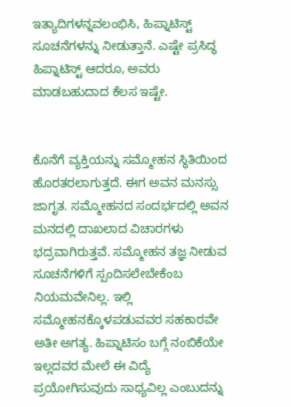ಇತ್ಯಾದಿಗಳನ್ನವಲಂಭಿಸಿ, ಹಿಪ್ನಾಟಿಸ್ಟ್ ಸೂಚನೆಗಳನ್ನು ನೀಡುತ್ತಾನೆ. ಎಷ್ಟೇ ಪ್ರಸಿದ್ಧ ಹಿಪ್ನಾಟಿಸ್ಟ್ ಆದರೂ, ಅವರು ಮಾಡಬಹುದಾದ ಕೆಲಸ ಇಷ್ಟೇ.


ಕೊನೆಗೆ ವ್ಯಕ್ತಿಯನ್ನು ಸಮ್ಮೋಹನ ಸ್ಥಿತಿಯಿಂದ ಹೊರತರಲಾಗುತ್ತದೆ. ಈಗ ಅವನ ಮನಸ್ಸು ಜಾಗೃತ. ಸಮ್ಮೋಹನದ ಸಂದರ್ಭದಲ್ಲಿ ಅವನ ಮನದಲ್ಲಿ ದಾಖಲಾದ ವಿಚಾರಗಳು ಭದ್ರವಾಗಿರುತ್ತವೆ. ಸಮ್ಮೋಹನ ತಜ್ಞ ನೀಡುವ ಸೂಚನೆಗಳಿಗೆ ಸ್ಪಂದಿಸಲೇಬೇಕೆಂಬ ನಿಯಮವೇನಿಲ್ಲ. ಇಲ್ಲಿ ಸಮ್ಮೋಹನಕ್ಕೊಳಪಡುವವರ ಸಹಕಾರವೇ ಅತೀ ಅಗತ್ಯ. ಹಿಪ್ನಾಟಿಸಂ ಬಗ್ಗೆ ನಂಬಿಕೆಯೇ ಇಲ್ಲದವರ ಮೇಲೆ ಈ ವಿದ್ಯೆ ಪ್ರಯೋಗಿಸುವುದು ಸಾಧ್ಯವಿಲ್ಲ ಎಂಬುದನ್ನು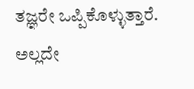ತಜ್ಞರೇ ಒಪ್ಪಿಕೊಳ್ಳುತ್ತಾರೆ. ಅಲ್ಲದೇ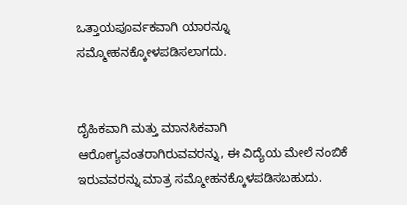ಒತ್ತಾಯಪೂರ್ವಕವಾಗಿ ಯಾರನ್ನೂ ಸಮ್ಮೋಹನಕ್ಕೋಳಪಡಿಸಲಾಗದು.


ದೈಹಿಕವಾಗಿ ಮತ್ತು ಮಾನಸಿಕವಾಗಿ ಆರೋಗ್ಯವಂತರಾಗಿರುವವರನ್ನು, ಈ ವಿದ್ಯೆಯ ಮೇಲೆ ನಂಬಿಕೆ ಇರುವವರನ್ನು ಮಾತ್ರ ಸಮ್ಮೋಹನಕ್ಕೊಳಪಡಿಸಬಹುದು.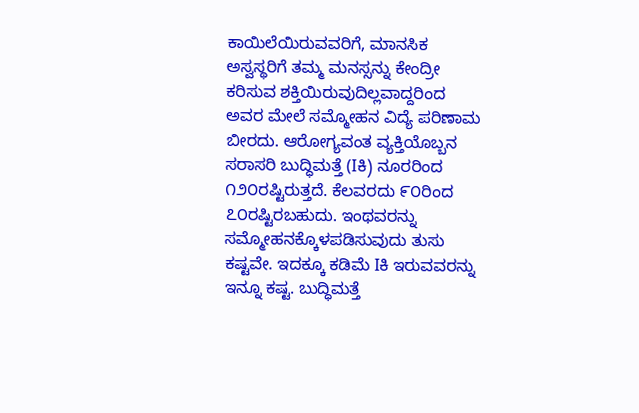ಕಾಯಿಲೆಯಿರುವವರಿಗೆ, ಮಾನಸಿಕ ಅಸ್ವಸ್ಥರಿಗೆ ತಮ್ಮ ಮನಸ್ಸನ್ನು ಕೇಂದ್ರೀ ಕರಿಸುವ ಶಕ್ತಿಯಿರುವುದಿಲ್ಲವಾದ್ದರಿಂದ ಅವರ ಮೇಲೆ ಸಮ್ಮೋಹನ ವಿದ್ಯೆ ಪರಿಣಾಮ ಬೀರದು. ಆರೋಗ್ಯವಂತ ವ್ಯಕ್ತಿಯೊಬ್ಬನ ಸರಾಸರಿ ಬುದ್ಧಿಮತ್ತೆ (Iಕಿ) ನೂರರಿಂದ ೧೨೦ರಷ್ಟಿರುತ್ತದೆ. ಕೆಲವರದು ೯೦ರಿಂದ ೭೦ರಷ್ಟಿರಬಹುದು. ಇಂಥವರನ್ನು ಸಮ್ಮೋಹನಕ್ಕೊಳಪಡಿಸುವುದು ತುಸು ಕಷ್ಟವೇ. ಇದಕ್ಕೂ ಕಡಿಮೆ Iಕಿ ಇರುವವರನ್ನು ಇನ್ನೂ ಕಷ್ಟ. ಬುದ್ಧಿಮತ್ತೆ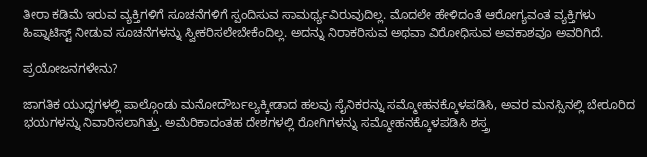ತೀರಾ ಕಡಿಮೆ ಇರುವ ವ್ಯಕ್ತಿಗಳಿಗೆ ಸೂಚನೆಗಳಿಗೆ ಸ್ಪಂದಿಸುವ ಸಾಮರ್ಥ್ಯವಿರುವುದಿಲ್ಲ. ಮೊದಲೇ ಹೇಳಿದಂತೆ ಆರೋಗ್ಯವಂತ ವ್ಯಕ್ತಿಗಳು ಹಿಪ್ನಾಟಿಸ್ಟ್ ನೀಡುವ ಸೂಚನೆಗಳನ್ನು ಸ್ವೀಕರಿಸಲೇಬೇಕೆಂದಿಲ್ಲ. ಅದನ್ನು ನಿರಾಕರಿಸುವ ಅಥವಾ ವಿರೋಧಿಸುವ ಅವಕಾಶವೂ ಅವರಿಗಿದೆ.

ಪ್ರಯೋಜನಗಳೇನು?

ಜಾಗತಿಕ ಯುದ್ಧಗಳಲ್ಲಿ ಪಾಲ್ಗೊಂಡು ಮನೋದೌರ್ಬಲ್ಯಕ್ಕೀಡಾದ ಹಲವು ಸೈನಿಕರನ್ನು ಸಮ್ಮೋಹನಕ್ಕೊಳಪಡಿಸಿ, ಅವರ ಮನಸ್ಸಿನಲ್ಲಿ ಬೇರೂರಿದ ಭಯಗಳನ್ನು ನಿವಾರಿಸಲಾಗಿತ್ತು. ಅಮೆರಿಕಾದಂತಹ ದೇಶಗಳಲ್ಲಿ ರೋಗಿಗಳನ್ನು ಸಮ್ಮೋಹನಕ್ಕೊಳಪಡಿಸಿ ಶಸ್ತ್ರ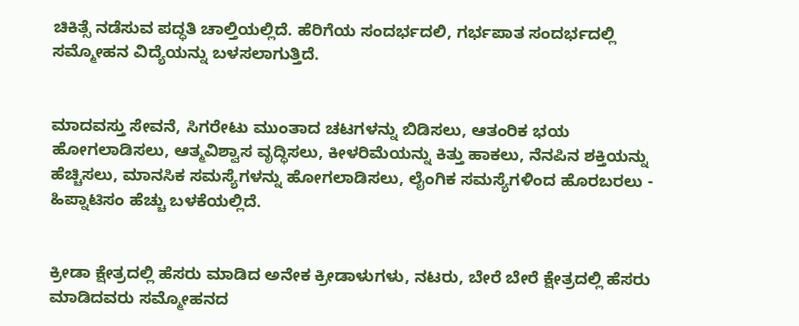ಚಿಕಿತ್ಸೆ ನಡೆಸುವ ಪದ್ಧತಿ ಚಾಲ್ತಿಯಲ್ಲಿದೆ. ಹೆರಿಗೆಯ ಸಂದರ್ಭದಲಿ, ಗರ್ಭಪಾತ ಸಂದರ್ಭದಲ್ಲಿ ಸಮ್ಮೋಹನ ವಿದ್ಯೆಯನ್ನು ಬಳಸಲಾಗುತ್ತಿದೆ.


ಮಾದವಸ್ತು ಸೇವನೆ, ಸಿಗರೇಟು ಮುಂತಾದ ಚಟಗಳನ್ನು ಬಿಡಿಸಲು, ಆತಂರಿಕ ಭಯ ಹೋಗಲಾಡಿಸಲು, ಆತ್ಮವಿಶ್ವಾಸ ವೃದ್ಧಿಸಲು, ಕೀಳರಿಮೆಯನ್ನು ಕಿತ್ತು ಹಾಕಲು, ನೆನಪಿನ ಶಕ್ತಿಯನ್ನು ಹೆಚ್ಚಿಸಲು, ಮಾನಸಿಕ ಸಮಸ್ಯೆಗಳನ್ನು ಹೋಗಲಾಡಿಸಲು, ಲೈಂಗಿಕ ಸಮಸ್ಯೆಗಳಿಂದ ಹೊರಬರಲು - ಹಿಪ್ನಾಟಿಸಂ ಹೆಚ್ಚು ಬಳಕೆಯಲ್ಲಿದೆ.


ಕ್ರೀಡಾ ಕ್ಷೇತ್ರದಲ್ಲಿ ಹೆಸರು ಮಾಡಿದ ಅನೇಕ ಕ್ರೀಡಾಳುಗಳು, ನಟರು, ಬೇರೆ ಬೇರೆ ಕ್ಷೇತ್ರದಲ್ಲಿ ಹೆಸರು ಮಾಡಿದವರು ಸಮ್ಮೋಹನದ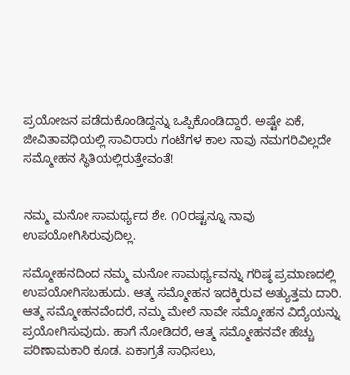ಪ್ರಯೋಜನ ಪಡೆದುಕೊಂಡಿದ್ದನ್ನು ಒಪ್ಪಿಕೊಂಡಿದ್ದಾರೆ. ಅಷ್ಟೇ ಏಕೆ, ಜೀವಿತಾವಧಿಯಲ್ಲಿ ಸಾವಿರಾರು ಗಂಟೆಗಳ ಕಾಲ ನಾವು ನಮಗರಿವಿಲ್ಲದೇ ಸಮ್ಮೋಹನ ಸ್ಥಿತಿಯಲ್ಲಿರುತ್ತೇವಂತೆ!


ನಮ್ಮ ಮನೋ ಸಾಮರ್ಥ್ಯದ ಶೇ. ೧೦ರಷ್ಟನ್ನೂ ನಾವು ಉಪಯೋಗಿಸಿರುವುದಿಲ್ಲ.

ಸಮ್ಮೋಹನದಿಂದ ನಮ್ಮ ಮನೋ ಸಾಮರ್ಥ್ಯವನ್ನು ಗರಿಷ್ಠ ಪ್ರಮಾಣದಲ್ಲಿ ಉಪಯೋಗಿಸಬಹುದು. ಆತ್ಮ ಸಮ್ಮೋಹನ ಇದಕ್ಕಿರುವ ಅತ್ಯುತ್ತಮ ದಾರಿ. ಆತ್ಮ ಸಮ್ಮೋಹನವೆಂದರೆ, ನಮ್ಮ ಮೇಲೆ ನಾವೇ ಸಮ್ಮೋಹನ ವಿದ್ಯೆಯನ್ನು ಪ್ರಯೋಗಿಸುವುದು. ಹಾಗೆ ನೋಡಿದರೆ, ಆತ್ಮ ಸಮ್ಮೋಹನವೇ ಹೆಚ್ಚು ಪರಿಣಾಮಕಾರಿ ಕೂಡ. ಏಕಾಗ್ರತೆ ಸಾಧಿಸಲು,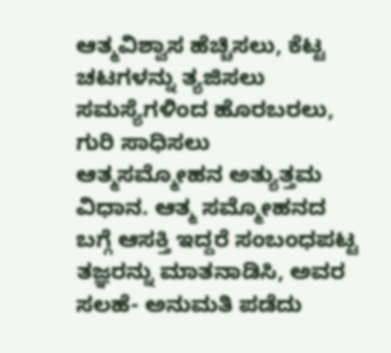ಆತ್ಮವಿಶ್ವಾಸ ಹೆಚ್ಚಿಸಲು, ಕೆಟ್ಟ ಚಟಗಳನ್ನು ತ್ಯಜಿಸಲು ಸಮಸ್ಯೆಗಳಿಂದ ಹೊರಬರಲು, ಗುರಿ ಸಾಧಿಸಲು ಆತ್ಮಸಮ್ಮೋಹನ ಅತ್ಯುತ್ತಮ ವಿಧಾನ. ಆತ್ಮ ಸಮ್ಮೋಹನದ ಬಗ್ಗೆ ಆಸಕ್ತಿ ಇದ್ದರೆ ಸಂಬಂಧಪಟ್ಟ ತಜ್ಞರನ್ನು ಮಾತನಾಡಿಸಿ, ಅವರ ಸಲಹೆ- ಅನುಮತಿ ಪಡೆದು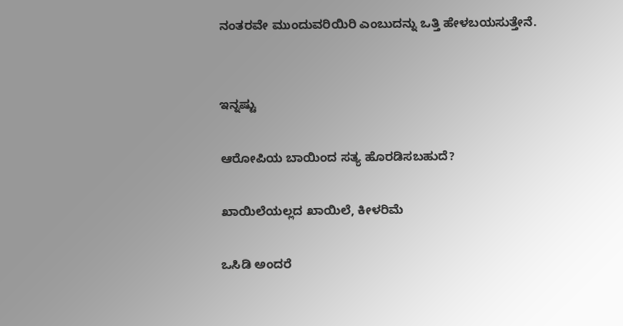ನಂತರವೇ ಮುಂದುವರಿಯಿರಿ ಎಂಬುದನ್ನು ಒತ್ತಿ ಹೇಳಬಯಸುತ್ತೇನೆ.


ಇನ್ನಷ್ಟು

ಆರೋಪಿಯ ಬಾಯಿಂದ ಸತ್ಯ ಹೊರಡಿಸಬಹುದೆ?

ಖಾಯಿಲೆಯಲ್ಲದ ಖಾಯಿಲೆ, ಕೀಳರಿಮೆ

ಒಸಿಡಿ ಅಂದರೆ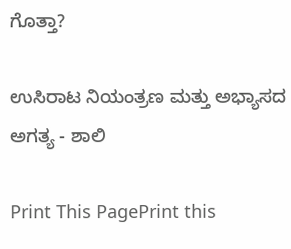ಗೊತ್ತಾ?

ಉಸಿರಾಟ ನಿಯಂತ್ರಣ ಮತ್ತು ಅಭ್ಯಾಸದ ಅಗತ್ಯ - ಶಾಲಿ

Print This PagePrint this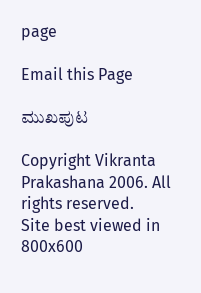page

Email this Page

ಮುಖಪುಟ

Copyright Vikranta Prakashana 2006. All rights reserved.
Site best viewed in 800x600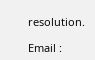resolution.

Email :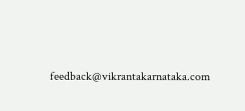feedback@vikrantakarnataka.com